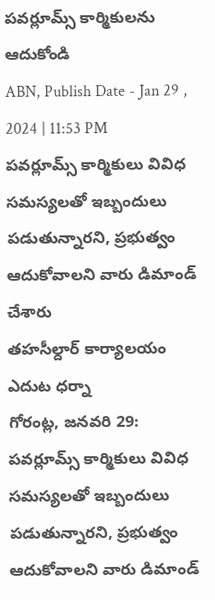పవర్లూమ్స్ కార్మికులను ఆదుకోండి
ABN, Publish Date - Jan 29 , 2024 | 11:53 PM
పవర్లూమ్స్ కార్మికులు వివిధ సమస్యలతో ఇబ్బందులు పడుతున్నారని, ప్రభుత్వం ఆదుకోవాలని వారు డిమాండ్ చేశారు
తహసీల్దార్ కార్యాలయం ఎదుట ధర్నా
గోరంట్ల, జనవరి 29: పవర్లూమ్స్ కార్మికులు వివిధ సమస్యలతో ఇబ్బందులు పడుతున్నారని, ప్రభుత్వం ఆదుకోవాలని వారు డిమాండ్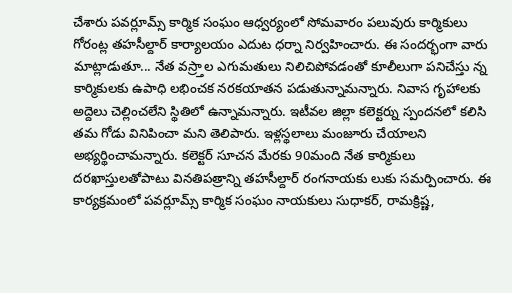చేశారు పవర్లూమ్స్ కార్మిక సంఘం ఆధ్వర్యంలో సోమవారం పలువురు కార్మికులు గోరంట్ల తహసీల్దార్ కార్యాలయం ఎదుట ధర్నా నిర్వహించారు. ఈ సందర్భంగా వారు మాట్లాడుతూ... నేత వస్ర్తాల ఎగుమతులు నిలిచిపోవడంతో కూలీలుగా పనిచేస్తు న్న కార్మికులకు ఉపాధి లభించక నరకయాతన పడుతున్నామన్నారు. నివాస గృహాలకు అద్దెలు చెల్లించలేని స్థితిలో ఉన్నామన్నారు. ఇటీవల జిల్లా కలెక్టర్ను స్పందనలో కలిసి తమ గోడు వినిపించా మని తెలిపారు. ఇళ్లస్థలాలు మంజూరు చేయాలని అభ్యర్థించామన్నారు. కలెక్టర్ సూచన మేరకు 90మంది నేత కార్మికులు దరఖాస్తులతోపాటు వినతిపత్రాన్ని తహసీల్దార్ రంగనాయకు లుకు సమర్పించారు. ఈ కార్యక్రమంలో పవర్లూమ్స్ కార్మిక సంఘం నాయకులు సుధాకర్, రామక్రిష్ణ,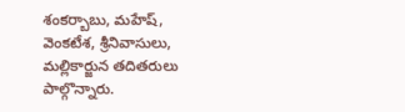శంకర్బాబు, మహేష్, వెంకటేశ, శ్రీనివాసులు, మల్లికార్జున తదితరులు పాల్గొన్నారు.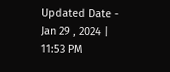Updated Date - Jan 29 , 2024 | 11:53 PM